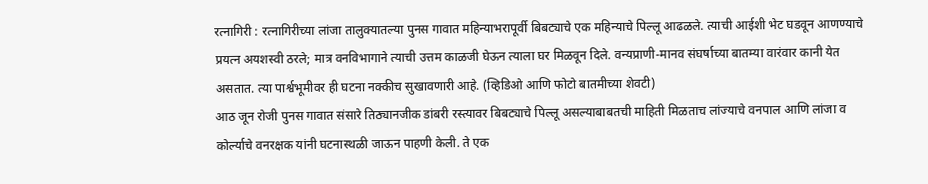रत्नागिरी : रत्नागिरीच्या लांजा तालुक्यातल्या पुनस गावात महिन्याभरापूर्वी बिबट्याचे एक महिन्याचे पिल्लू आढळले. त्याची आईशी भेट घडवून आणण्याचे प्रयत्न अयशस्वी ठरले; मात्र वनविभागाने त्याची उत्तम काळजी घेऊन त्याला घर मिळवून दिले. वन्यप्राणी-मानव संघर्षाच्या बातम्या वारंवार कानी येत असतात. त्या पार्श्वभूमीवर ही घटना नक्कीच सुखावणारी आहे. (व्हिडिओ आणि फोटो बातमीच्या शेवटी)
आठ जून रोजी पुनस गावात संसारे तिठ्यानजीक डांबरी रस्त्यावर बिबट्याचे पिल्लू असल्याबाबतची माहिती मिळताच लांज्याचे वनपाल आणि लांजा व कोर्ल्याचे वनरक्षक यांनी घटनास्थळी जाऊन पाहणी केली. ते एक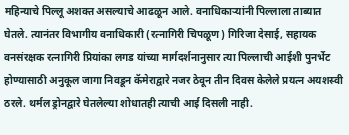महिन्याचे पिल्लू अशक्त असल्याचे आढळून आले. वनाधिकाऱ्यांनी पिल्लाला ताब्यात घेतले. त्यानंतर विभागीय वनाधिकारी (रत्नागिरी चिपळूण) गिरिजा देसाई, सहायक वनसंरक्षक रत्नागिरी प्रियांका लगड यांच्या मार्गदर्शनानुसार त्या पिल्लाची आईशी पुनर्भेट होण्यासाठी अनुकूल जागा निवडून कॅमेराद्वारे नजर ठेवून तीन दिवस केलेले प्रयत्न अयशस्वी ठरले. थर्मल ड्रोनद्वारे घेतलेल्या शोधातही त्याची आई दिसली नाही.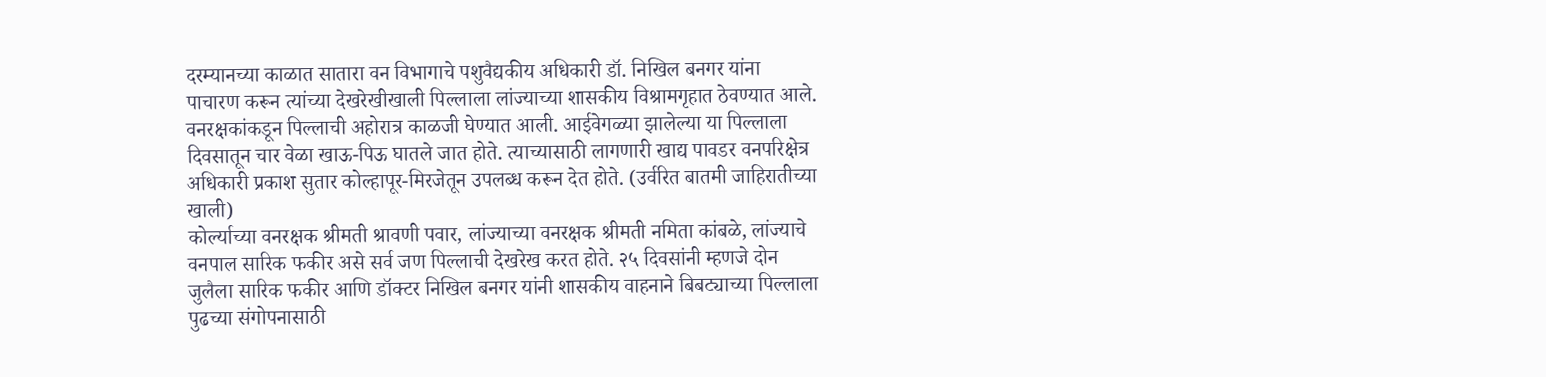दरम्यानच्या काळात सातारा वन विभागाचे पशुवैद्यकीय अधिकारी डॉ. निखिल बनगर यांना पाचारण करून त्यांच्या देखरेखीखाली पिल्लाला लांज्याच्या शासकीय विश्रामगृहात ठेवण्यात आले. वनरक्षकांकडून पिल्लाची अहोरात्र काळजी घेण्यात आली. आईवेगळ्या झालेल्या या पिल्लाला दिवसातून चार वेळा खाऊ-पिऊ घातले जात होते. त्याच्यासाठी लागणारी खाद्य पावडर वनपरिक्षेत्र अधिकारी प्रकाश सुतार कोल्हापूर-मिरजेतून उपलब्ध करून देत होते. (उर्वरित बातमी जाहिरातीच्या खाली)
कोर्ल्याच्या वनरक्षक श्रीमती श्रावणी पवार, लांज्याच्या वनरक्षक श्रीमती नमिता कांबळे, लांज्याचे वनपाल सारिक फकीर असे सर्व जण पिल्लाची देखरेख करत होते. २५ दिवसांनी म्हणजे दोन जुलैला सारिक फकीर आणि डॉक्टर निखिल बनगर यांनी शासकीय वाहनाने बिबट्याच्या पिल्लाला पुढच्या संगोपनासाठी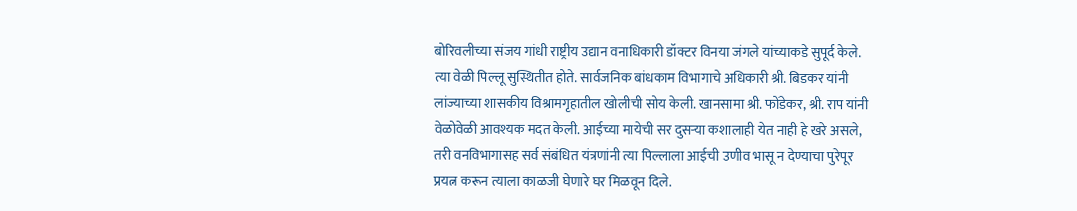बोरिवलीच्या संजय गांधी राष्ट्रीय उद्यान वनाधिकारी डॉक्टर विनया जंगले यांच्याकडे सुपूर्द केले. त्या वेळी पिल्लू सुस्थितीत होते. सार्वजनिक बांधकाम विभागाचे अधिकारी श्री. बिडकर यांनी लांज्याच्या शासकीय विश्रामगृहातील खोलीची सोय केली. खानसामा श्री. फोंडेकर, श्री. राप यांनी वेळोवेळी आवश्यक मदत केली. आईच्या मायेची सर दुसऱ्या कशालाही येत नाही हे खरे असले, तरी वनविभागासह सर्व संबंधित यंत्रणांनी त्या पिल्लाला आईची उणीव भासू न देण्याचा पुरेपूर प्रयत्न करून त्याला काळजी घेणारे घर मिळवून दिले.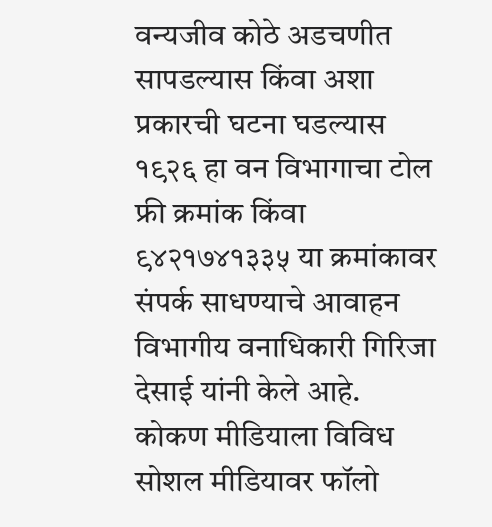वन्यजीव कोठे अडचणीत सापडल्यास किंवा अशा प्रकारची घटना घडल्यास १९२६ हा वन विभागाचा टोल फ्री क्रमांक किंवा ९४२१७४१३३५ या क्रमांकावर संपर्क साधण्याचे आवाहन विभागीय वनाधिकारी गिरिजा देसाई यांनी केले आहे.
कोकण मीडियाला विविध सोशल मीडियावर फॉलो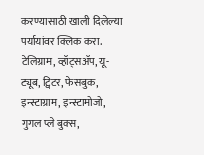करण्यासाठी खाली दिलेल्या पर्यायांवर क्लिक करा.
टेलिग्राम, व्हॉट्सॲप, यू-ट्यूब, ट्विटर, फेसबुक, इन्स्टाग्राम, इन्स्टामोजो, गुगल प्ले बुक्स,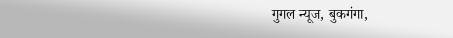गुगल न्यूज, बुकगंगा,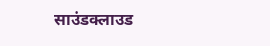साउंडक्लाउड